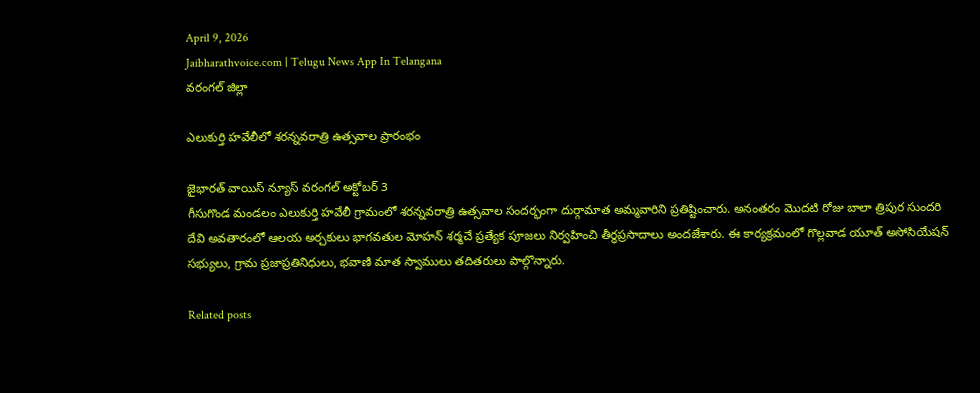April 9, 2026
Jaibharathvoice.com | Telugu News App In Telangana
వరంగల్ జిల్లా

ఎలుకుర్తి హవేలీలో శరన్నవరాత్రి ఉత్సవాల ప్రారంభం

జైభారత్ వాయిస్ న్యూస్ వరంగల్ అక్టోబర్ 3
గీసుగొండ మండలం ఎలుకుర్తి హవేలీ గ్రామంలో శరన్నవరాత్రి ఉత్సవాల సందర్భంగా దుర్గామాత అమ్మవారిని ప్రతిష్టించారు. అనంతరం మొదటి రోజు బాలా త్రిపుర సుందరి దేవి అవతారంలో ఆలయ అర్చకులు భాగవతుల మోహన్ శర్మచే ప్రత్యేక పూజలు నిర్వహించి తీర్థప్రసాదాలు అందజేశారు. ఈ కార్యక్రమంలో గొల్లవాడ యూత్ అసోసియేషన్ సభ్యులు, గ్రామ ప్రజాప్రతినిధులు, భవాణి మాత స్వాములు తదితరులు పాల్గొన్నారు.

Related posts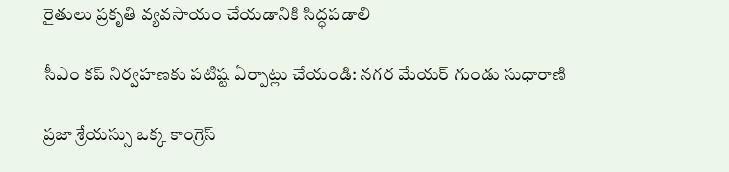రైతులు ప్రకృతి వ్యవసాయం చేయడానికి సిద్ధపడాలి

సీఎం కప్ నిర్వహణకు పటిష్ట ఏర్పాట్లు చేయండి: నగర మేయర్ గుండు సుధారాణి

ప్రజా శ్రేయస్సు ఒక్క కాంగ్రెస్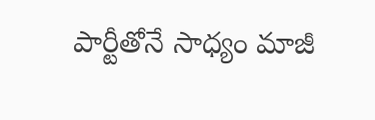పార్టీతోనే సాధ్యం మాజీ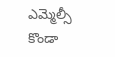ఎమ్మెల్సీ కొండా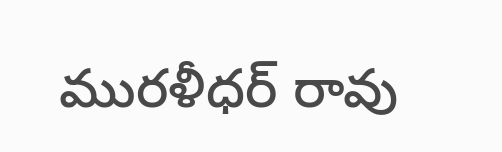మురళీధర్ రావు